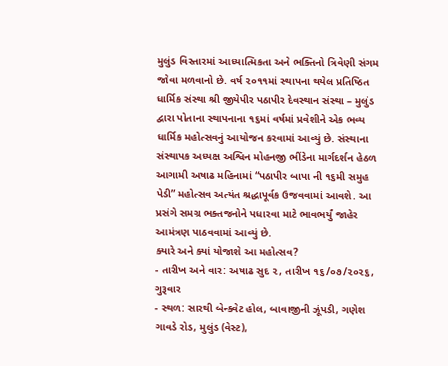મુલુંડ વિસ્તારમાં આધ્યાત્મિકતા અને ભક્તિનો ત્રિવેણી સંગમ જોવા મળવાનો છે. વર્ષ ૨૦૧૧માં સ્થાપના થયેલ પ્રતિષ્ઠિત ધાર્મિક સંસ્થા શ્રી જીયેપીર પઠાપીર દેવસ્થાન સંસ્થા – મુલુંડ દ્વારા પોતાના સ્થાપનાના ૧૬માં વર્ષમાં પ્રવેશીને એક ભવ્ય ધાર્મિક મહોત્સવનું આયોજન કરવામાં આવ્યું છે. સંસ્થાના સંસ્થાપક અધ્યક્ષ અશ્વિન મોહનજી ભીંડેના માર્ગદર્શન હેઠળ આગામી અષાઢ મહિનામાં “પઠાપીર બાપા ની ૧૬મી સમુહ પેડી” મહોત્સવ અત્યંત શ્રદ્ધાપૂર્વક ઉજવવામાં આવશે. આ પ્રસંગે સમગ્ર ભક્તજનોને પધારવા માટે ભાવભર્યું જાહેર આમંત્રણ પાઠવવામાં આવ્યું છે.
ક્યારે અને ક્યાં યોજાશે આ મહોત્સવ?
- તારીખ અને વાર: અષાઢ સુદ ૨, તારીખ ૧૬/૦૭/૨૦૨૬, ગુરૂવાર
- સ્થળ: સારથી બેન્ક્વેટ હોલ, બાવાજીની ઝૂંપડી, ગણેશ ગાવડે રોડ, મુલુંડ (વેસ્ટ),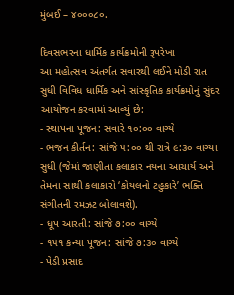મુંબઈ – ૪૦૦૦૮૦.

દિવસભરના ધાર્મિક કાર્યક્રમોની રૂપરેખા
આ મહોત્સવ અંતર્ગત સવારથી લઈને મોડી રાત સુધી વિવિધ ધાર્મિક અને સાંસ્કૃતિક કાર્યક્રમોનું સુંદર આયોજન કરવામાં આવ્યું છે:
- સ્થાપના પૂજન: સવારે ૧૦:૦૦ વાગ્યે
- ભજન કીર્તન: સાંજે ૫:૦૦ થી રાત્રે ૯:૩૦ વાગ્યા સુધી (જેમાં જાણીતા કલાકાર નયના આચાર્ય અને તેમના સાથી કલાકારો ‘કોયલનો ટહુકારે’ ભક્તિ સંગીતની રમઝટ બોલાવશે).
- ધૂપ આરતી: સાંજે ૭:૦૦ વાગ્યે
- ૧૫૧ કન્યા પૂજન: સાંજે ૭:૩૦ વાગ્યે
- પેડી પ્રસાદ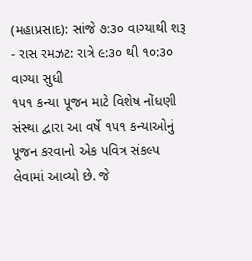(મહાપ્રસાદ): સાંજે ૭:૩૦ વાગ્યાથી શરૂ
- રાસ રમઝટ: રાત્રે ૯:૩૦ થી ૧૦:૩૦ વાગ્યા સુધી
૧૫૧ કન્યા પૂજન માટે વિશેષ નોંધણી
સંસ્થા દ્વારા આ વર્ષે ૧૫૧ કન્યાઓનું પૂજન કરવાનો એક પવિત્ર સંકલ્પ લેવામાં આવ્યો છે. જે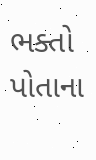ભક્તો પોતાના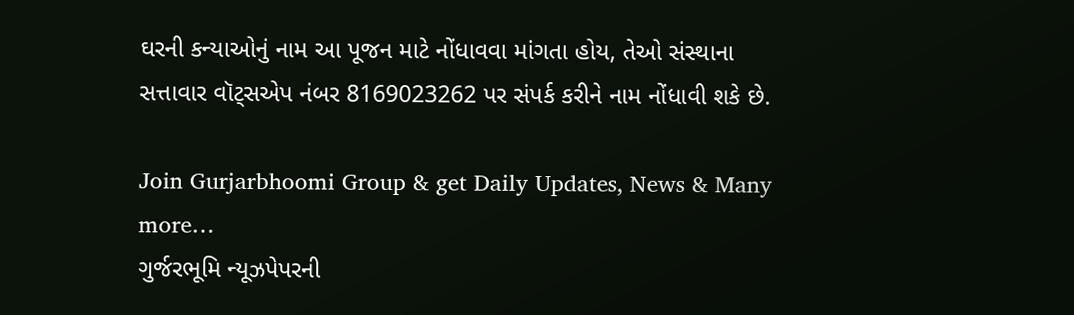ઘરની કન્યાઓનું નામ આ પૂજન માટે નોંધાવવા માંગતા હોય, તેઓ સંસ્થાના સત્તાવાર વૉટ્સએપ નંબર 8169023262 પર સંપર્ક કરીને નામ નોંધાવી શકે છે.

Join Gurjarbhoomi Group & get Daily Updates, News & Many more…
ગુર્જરભૂમિ ન્યૂઝપેપરની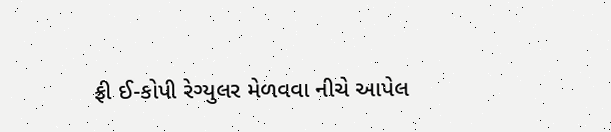ફ્રી ઈ-કોપી રેગ્યુલર મેળવવા નીચે આપેલ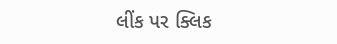લીંક પર ક્લિક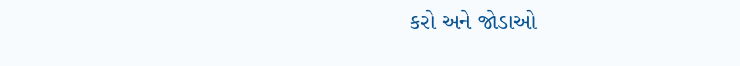કરો અને જોડાઓ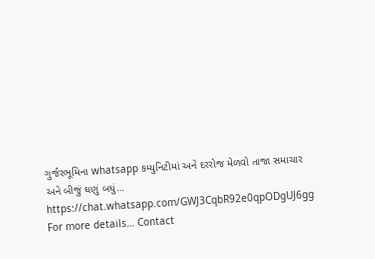ગુર્જરભૂમિના whatsapp કમ્યુનિટીમાં અને દરરોજ મેળવો તાજા સમાચાર અને બીજું ઘણું બધું… https://chat.whatsapp.com/GWJ3CqbR92e0qpODgUJ6gg
For more details… Contact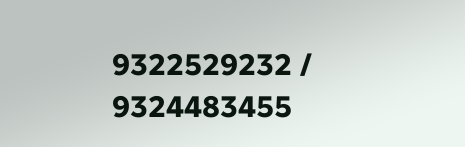9322529232 / 9324483455